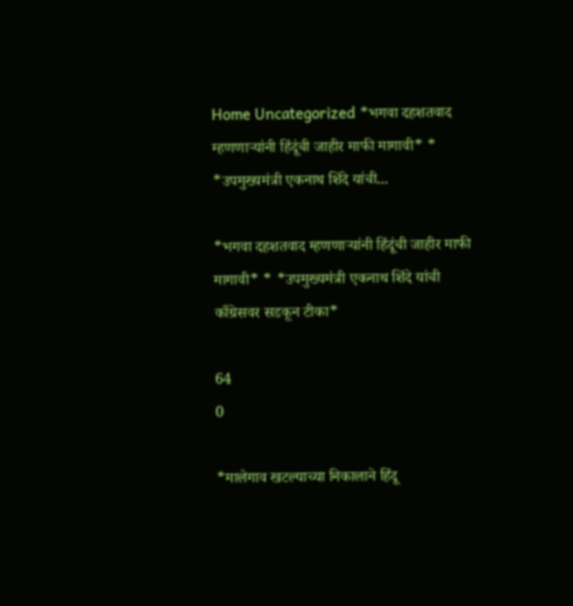Home Uncategorized *भगवा दहशतवाद म्हणणाऱ्यांनी हिंदूंची जाहीर माफी मागावी* * *उपमुख्यमंत्री एकनाथ शिंदे यांची...

*भगवा दहशतवाद म्हणणाऱ्यांनी हिंदूंची जाहीर माफी मागावी* * *उपमुख्यमंत्री एकनाथ शिंदे यांची काँग्रेसवर सडकून टीका*

64
0

*मालेगाव खटल्याच्या निकालाने हिंदू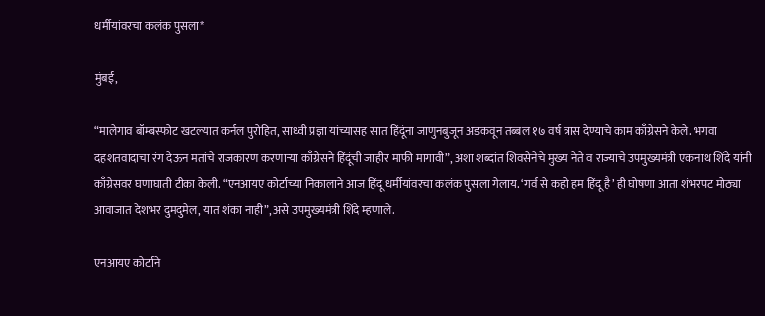धर्मीयांवरचा कलंक पुसला*

मुंबई,

“मालेगाव बॉम्बस्फोट खटल्यात कर्नल पुरोहित, साध्वी प्रज्ञा यांच्यासह सात हिंदूंना जाणुनबुजून अडकवून तब्बल १७ वर्ष त्रास देण्याचे काम काँग्रेसने केले. भगवा दहशतवादाचा रंग देऊन मतांचे राजकारण करणाऱ्या काँग्रेसने हिंदूंची जाहीर माफी मागावी”, अशा शब्दांत शिवसेनेचे मुख्य नेते व राज्याचे उपमुख्यमंत्री एकनाथ शिंदे यांनी काँग्रेसवर घणाघाती टीका केली. “एनआयए कोर्टाच्या निकालाने आज हिंदू धर्मीयांवरचा कलंक पुसला गेलाय. ‘गर्व से कहो हम हिंदू है’ ही घोषणा आता शंभरपट मोठ्या आवाजात देशभर दुमदुमेल, यात शंका नाही”, असे उपमुख्यमंत्री शिंदे म्हणाले.

एनआयए कोर्टाने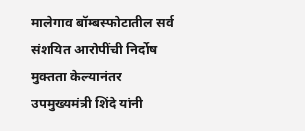मालेगाव बॉम्बस्फोटातील सर्व संशयित आरोपींची निर्दोष मुक्तता केल्यानंतर उपमुख्यमंत्री शिंदे यांनी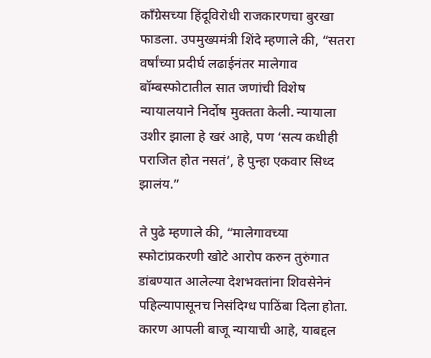काँग्रेसच्या हिंदूविरोधी राजकारणचा बुरखा फाडला. उपमुख्यमंत्री शिंदे म्हणाले की, “सतरा वर्षांच्या प्रदीर्घ लढाईनंतर मालेगाव बॉम्बस्फोटातील सात जणांची विशेष न्यायालयाने निर्दोष मुक्तता केली. न्यायाला उशीर झाला हे खरं आहे, पण ‘सत्य कधीही पराजित होत नसतं’, हे पुन्हा एकवार सिध्द झालंय.”

ते पुढे म्हणाले की, “मालेगावच्या स्फोटांप्रकरणी खोटे आरोप करुन तुरुंगात डांबण्यात आलेल्या देशभक्तांना शिवसेनेनं पहिल्यापासूनच निसंदिग्ध पाठिंबा दिला होता. कारण आपली बाजू न्यायाची आहे, याबद्दल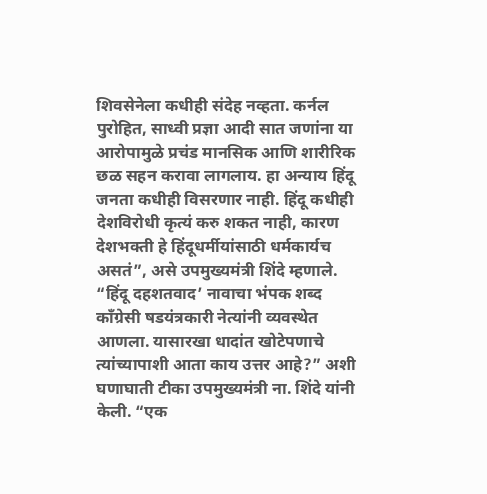शिवसेनेला कधीही संदेह नव्हता. कर्नल पुरोहित, साध्वी प्रज्ञा आदी सात जणांना या आरोपामुळे प्रचंड मानसिक आणि शारीरिक छळ सहन करावा लागलाय. हा अन्याय हिंदू जनता कधीही विसरणार नाही. हिंदू कधीही देशविरोधी कृत्यं करु शकत नाही, कारण देशभक्ती हे हिंदूधर्मीयांसाठी धर्मकार्यच असतं”, असे उपमुख्यमंत्री शिंदे म्हणाले. “हिंदू दहशतवाद’ नावाचा भंपक शब्द काँग्रेसी षडयंत्रकारी नेत्यांनी व्यवस्थेत आणला. यासारखा धादांत खोटेपणाचे त्यांच्यापाशी आता काय उत्तर आहे?” अशी घणाघाती टीका उपमुख्यमंत्री ना. शिंदे यांनी केली. “एक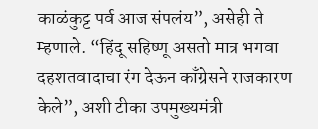काळंकुट्ट पर्व आज संपलंय”, असेही ते म्हणाले. “हिंदू सहिष्णू असतो मात्र भगवा दहशतवादाचा रंग देऊन काँग्रेसने राजकारण केले”, अशी टीका उपमुख्यमंत्री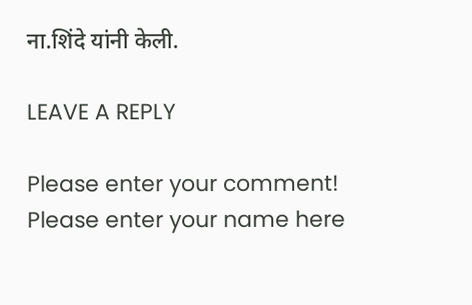ना.शिंदे यांनी केली.

LEAVE A REPLY

Please enter your comment!
Please enter your name here